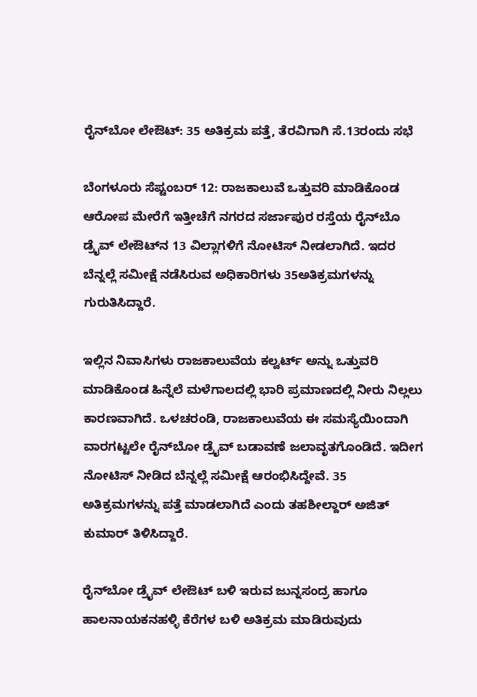ರೈನ್‌ಬೋ ಲೇಔಟ್: 35 ಅತಿಕ್ರಮ ಪತ್ತೆ, ತೆರವಿಗಾಗಿ ಸೆ.13ರಂದು ಸಭೆ

ಬೆಂಗಳೂರು ಸೆಪ್ಟಂಬರ್ 12: ರಾಜಕಾಲುವೆ ಒತ್ತುವರಿ ಮಾಡಿಕೊಂಡ ಆರೋಪ ಮೇರೆಗೆ ಇತ್ತೀಚೆಗೆ ನಗರದ ಸರ್ಜಾಪುರ ರಸ್ತೆಯ ರೈನ್‌ಬೊ ಡ್ರೈವ್ ಲೇಔಟ್‌ನ 13 ವಿಲ್ಲಾಗಳಿಗೆ ನೋಟಿಸ್ ನೀಡಲಾಗಿದೆ. ಇದರ ಬೆನ್ನಲ್ಲೆ ಸಮೀಕ್ಷೆ ನಡೆಸಿರುವ ಅಧಿಕಾರಿಗಳು 35ಅತಿಕ್ರಮಗಳನ್ನು ಗುರುತಿಸಿದ್ದಾರೆ.

ಇಲ್ಲಿನ ನಿವಾಸಿಗಳು ರಾಜಕಾಲುವೆಯ ಕಲ್ವರ್ಟ್ ಅನ್ನು ಒತ್ತುವರಿ ಮಾಡಿಕೊಂಡ ಹಿನ್ನೆಲೆ ಮಳೆಗಾಲದಲ್ಲಿ ಭಾರಿ ಪ್ರಮಾಣದಲ್ಲಿ ನೀರು ನಿಲ್ಲಲು ಕಾರಣವಾಗಿದೆ. ಒಳಚರಂಡಿ, ರಾಜಕಾಲುವೆಯ ಈ ಸಮಸ್ಯೆಯಿಂದಾಗಿ ವಾರಗಟ್ಟಲೇ ರೈನ್‌ಬೋ ಡ್ರೈವ್ ಬಡಾವಣೆ ಜಲಾವೃತಗೊಂಡಿದೆ. ಇದೀಗ ನೋಟಿಸ್ ನೀಡಿದ ಬೆನ್ನಲ್ಲೆ ಸಮೀಕ್ಷೆ ಆರಂಭಿಸಿದ್ದೇವೆ. 35 ಅತಿಕ್ರಮಗಳನ್ನು ಪತ್ತೆ ಮಾಡಲಾಗಿದೆ ಎಂದು ತಹಶೀಲ್ದಾರ್ ಅಜಿತ್ ಕುಮಾರ್ ತಿಳಿಸಿದ್ದಾರೆ.

ರೈನ್‌ಬೋ ಡ್ರೈವ್ ಲೇಔಟ್ ಬಳಿ ಇರುವ ಜುನ್ನಸಂದ್ರ ಹಾಗೂ ಹಾಲನಾಯಕನಹಳ್ಳಿ ಕೆರೆಗಳ ಬಳಿ ಅತಿಕ್ರಮ ಮಾಡಿರುವುದು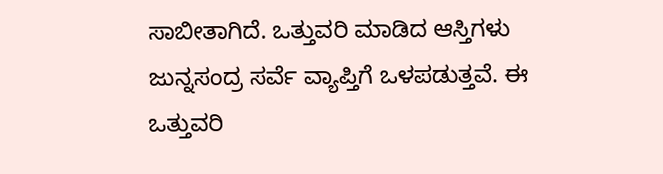ಸಾಬೀತಾಗಿದೆ. ಒತ್ತುವರಿ ಮಾಡಿದ ಆಸ್ತಿಗಳು ಜುನ್ನಸಂದ್ರ ಸರ್ವೆ ವ್ಯಾಪ್ತಿಗೆ ಒಳಪಡುತ್ತವೆ. ಈ ಒತ್ತುವರಿ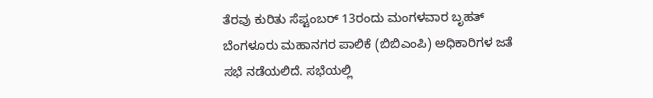ತೆರವು ಕುರಿತು ಸೆಪ್ಟಂಬರ್ 13ರಂದು ಮಂಗಳವಾರ ಬೃಹತ್ ಬೆಂಗಳೂರು ಮಹಾನಗರ ಪಾಲಿಕೆ (ಬಿಬಿಎಂಪಿ) ಅಧಿಕಾರಿಗಳ ಜತೆ ಸಭೆ ನಡೆಯಲಿದೆ. ಸಭೆಯಲ್ಲಿ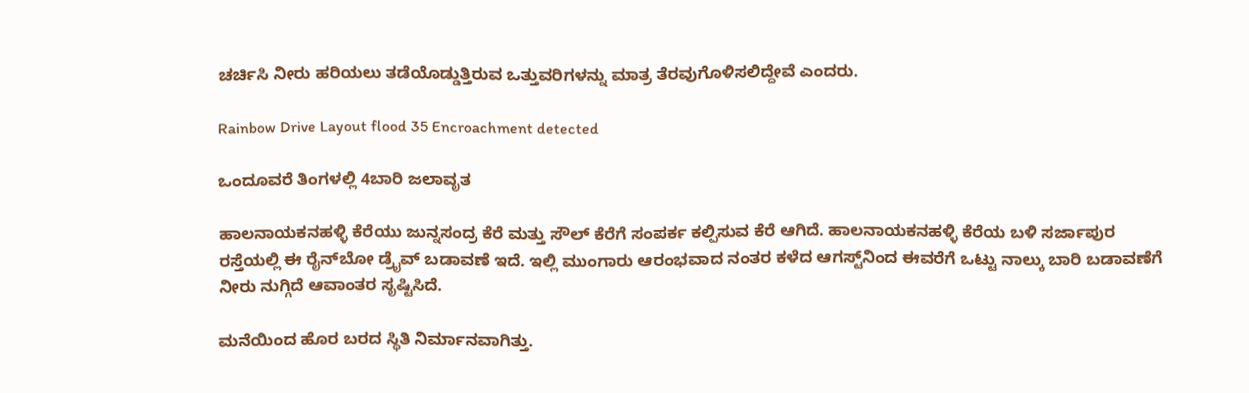ಚರ್ಚಿಸಿ ನೀರು ಹರಿಯಲು ತಡೆಯೊಡ್ಡುತ್ತಿರುವ ಒತ್ತುವರಿಗಳನ್ನು ಮಾತ್ರ ತೆರವುಗೊಳಿಸಲಿದ್ದೇವೆ ಎಂದರು.

Rainbow Drive Layout flood 35 Encroachment detected

ಒಂದೂವರೆ ತಿಂಗಳಲ್ಲಿ 4ಬಾರಿ ಜಲಾವೃತ

ಹಾಲನಾಯಕನಹಳ್ಳಿ ಕೆರೆಯು ಜುನ್ನಸಂದ್ರ ಕೆರೆ ಮತ್ತು ಸೌಲ್ ಕೆರೆಗೆ ಸಂಪರ್ಕ ಕಲ್ಪಿಸುವ ಕೆರೆ ಆಗಿದೆ. ಹಾಲನಾಯಕನಹಳ್ಳಿ ಕೆರೆಯ ಬಳಿ ಸರ್ಜಾಪುರ ರಸ್ತೆಯಲ್ಲಿ ಈ ರೈನ್‌ಬೋ ಡ್ರೈವ್ ಬಡಾವಣೆ ಇದೆ. ಇಲ್ಲಿ ಮುಂಗಾರು ಆರಂಭವಾದ ನಂತರ ಕಳೆದ ಆಗಸ್ಟ್‌ನಿಂದ ಈವರೆಗೆ ಒಟ್ಟು ನಾಲ್ಕು ಬಾರಿ ಬಡಾವಣೆಗೆ ನೀರು ನುಗ್ಗಿದೆ ಆವಾಂತರ ಸೃಷ್ಟಿಸಿದೆ.

ಮನೆಯಿಂದ ಹೊರ ಬರದ ಸ್ಥಿತಿ ನಿರ್ಮಾನವಾಗಿತ್ತು.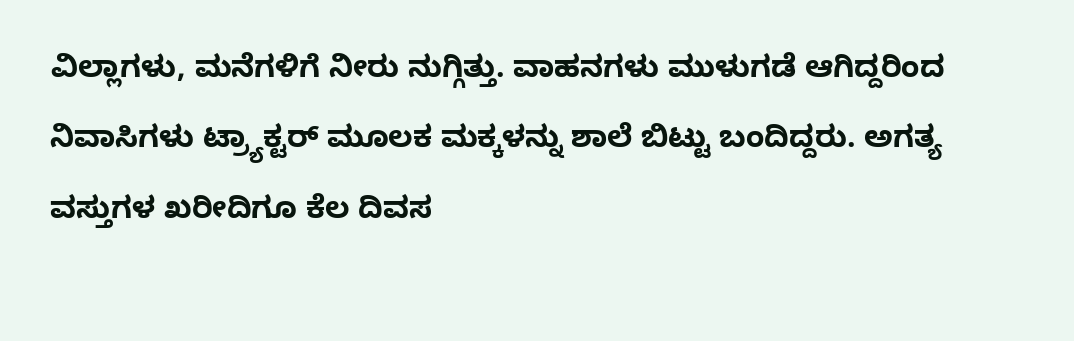ವಿಲ್ಲಾಗಳು, ಮನೆಗಳಿಗೆ ನೀರು ನುಗ್ಗಿತ್ತು. ವಾಹನಗಳು ಮುಳುಗಡೆ ಆಗಿದ್ದರಿಂದ ನಿವಾಸಿಗಳು ಟ್ರ್ಯಾಕ್ಟರ್‌ ಮೂಲಕ ಮಕ್ಕಳನ್ನು ಶಾಲೆ ಬಿಟ್ಟು ಬಂದಿದ್ದರು. ಅಗತ್ಯ ವಸ್ತುಗಳ ಖರೀದಿಗೂ ಕೆಲ ದಿವಸ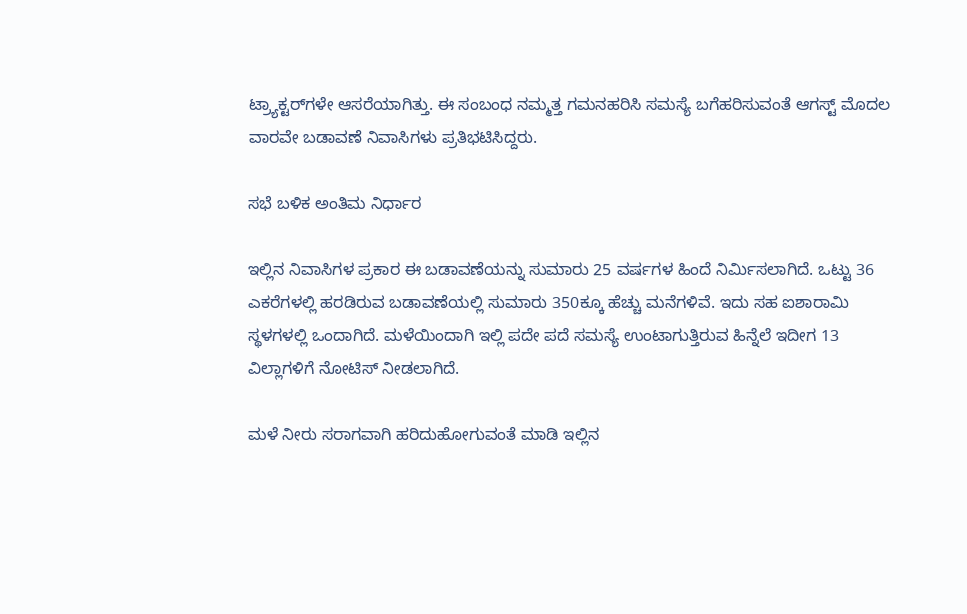ಟ್ರ್ಯಾಕ್ಟರ್‌ಗಳೇ ಆಸರೆಯಾಗಿತ್ತು. ಈ ಸಂಬಂಧ ನಮ್ಮತ್ತ ಗಮನಹರಿಸಿ ಸಮಸ್ಯೆ ಬಗೆಹರಿಸುವಂತೆ ಆಗಸ್ಟ್ ಮೊದಲ ವಾರವೇ ಬಡಾವಣೆ ನಿವಾಸಿಗಳು ಪ್ರತಿಭಟಿಸಿದ್ದರು.

ಸಭೆ ಬಳಿಕ ಅಂತಿಮ ನಿರ್ಧಾರ

ಇಲ್ಲಿನ ನಿವಾಸಿಗಳ ಪ್ರಕಾರ ಈ ಬಡಾವಣೆಯನ್ನು ಸುಮಾರು 25 ವರ್ಷಗಳ ಹಿಂದೆ ನಿರ್ಮಿಸಲಾಗಿದೆ. ಒಟ್ಟು 36 ಎಕರೆಗಳಲ್ಲಿ ಹರಡಿರುವ ಬಡಾವಣೆಯಲ್ಲಿ ಸುಮಾರು 350ಕ್ಕೂ ಹೆಚ್ಚು ಮನೆಗಳಿವೆ. ಇದು ಸಹ ಐಶಾರಾಮಿ ಸ್ಥಳಗಳಲ್ಲಿ ಒಂದಾಗಿದೆ. ಮಳೆಯಿಂದಾಗಿ ಇಲ್ಲಿ ಪದೇ ಪದೆ ಸಮಸ್ಯೆ ಉಂಟಾಗುತ್ತಿರುವ ಹಿನ್ನೆಲೆ ಇದೀಗ 13 ವಿಲ್ಲಾಗಳಿಗೆ ನೋಟಿಸ್ ನೀಡಲಾಗಿದೆ.

ಮಳೆ ನೀರು ಸರಾಗವಾಗಿ ಹರಿದುಹೋಗುವಂತೆ ಮಾಡಿ ಇಲ್ಲಿನ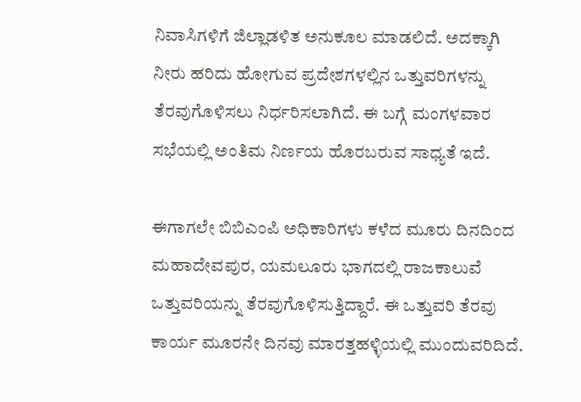ನಿವಾಸಿಗಳಿಗೆ ಜಿಲ್ಲಾಡಳಿತ ಅನುಕೂಲ ಮಾಡಲಿದೆ. ಅದಕ್ಕಾಗಿ ನೀರು ಹರಿದು ಹೋಗುವ ಪ್ರದೇಶಗಳಲ್ಲಿನ ಒತ್ತುವರಿಗಳನ್ನು ತೆರವುಗೊಳಿಸಲು ನಿರ್ಧರಿಸಲಾಗಿದೆ. ಈ ಬಗ್ಗೆ ಮಂಗಳವಾರ ಸಭೆಯಲ್ಲಿ ಅಂತಿಮ ನಿರ್ಣಯ ಹೊರಬರುವ ಸಾಧ್ಯತೆ ಇದೆ.

ಈಗಾಗಲೇ ಬಿಬಿಎಂಪಿ ಅಧಿಕಾರಿಗಳು ಕಳೆದ ಮೂರು ದಿನದಿಂದ ಮಹಾದೇವಪುರ, ಯಮಲೂರು ಭಾಗದಲ್ಲಿ ರಾಜಕಾಲುವೆ ಒತ್ತುವರಿಯನ್ನು ತೆರವುಗೊಳಿಸುತ್ತಿದ್ದಾರೆ. ಈ ಒತ್ತುವರಿ ತೆರವು ಕಾರ್ಯ ಮೂರನೇ ದಿನವು ಮಾರತ್ತಹಳ್ಳಿಯಲ್ಲಿ ಮುಂದುವರಿದಿದೆ.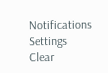Notifications
Settings
Clear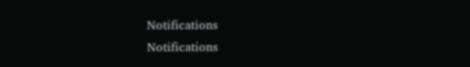Notifications
Notifications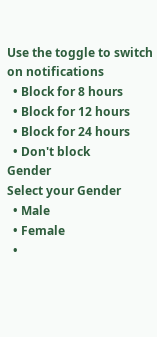Use the toggle to switch on notifications
  • Block for 8 hours
  • Block for 12 hours
  • Block for 24 hours
  • Don't block
Gender
Select your Gender
  • Male
  • Female
  •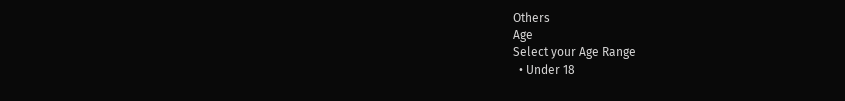Others
Age
Select your Age Range
  • Under 18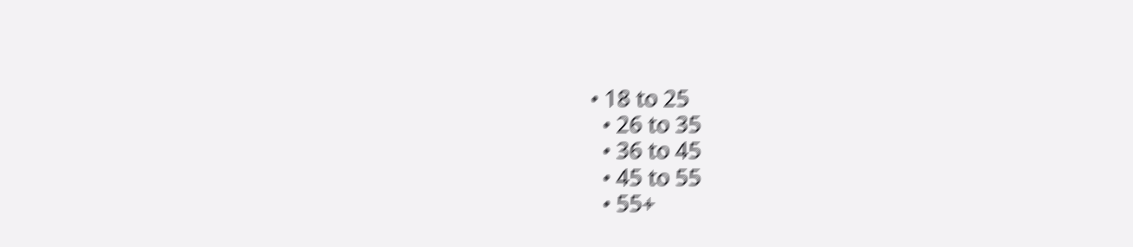• 18 to 25
  • 26 to 35
  • 36 to 45
  • 45 to 55
  • 55+